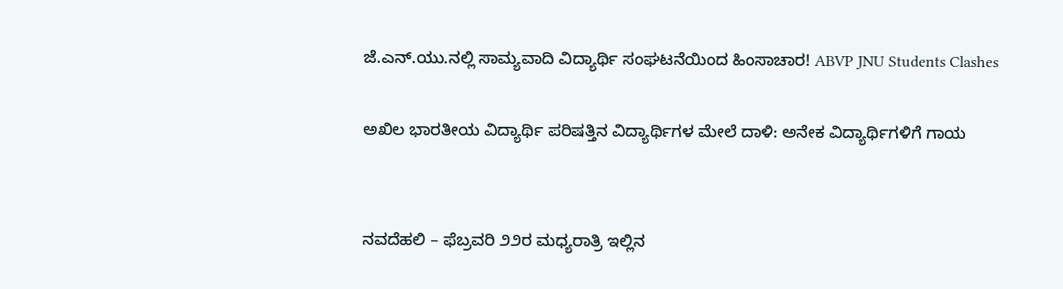ಜೆ.ಎನ್.ಯು.ನಲ್ಲಿ ಸಾಮ್ಯವಾದಿ ವಿದ್ಯಾರ್ಥಿ ಸಂಘಟನೆಯಿಂದ ಹಿಂಸಾಚಾರ! ABVP JNU Students Clashes

ಅಖಿಲ ಭಾರತೀಯ ವಿದ್ಯಾರ್ಥಿ ಪರಿಷತ್ತಿನ ವಿದ್ಯಾರ್ಥಿಗಳ ಮೇಲೆ ದಾಳಿ: ಅನೇಕ ವಿದ್ಯಾರ್ಥಿಗಳಿಗೆ ಗಾಯ


ನವದೆಹಲಿ – ಫೆಬ್ರವರಿ ೨೨ರ ಮಧ್ಯರಾತ್ರಿ ಇಲ್ಲಿನ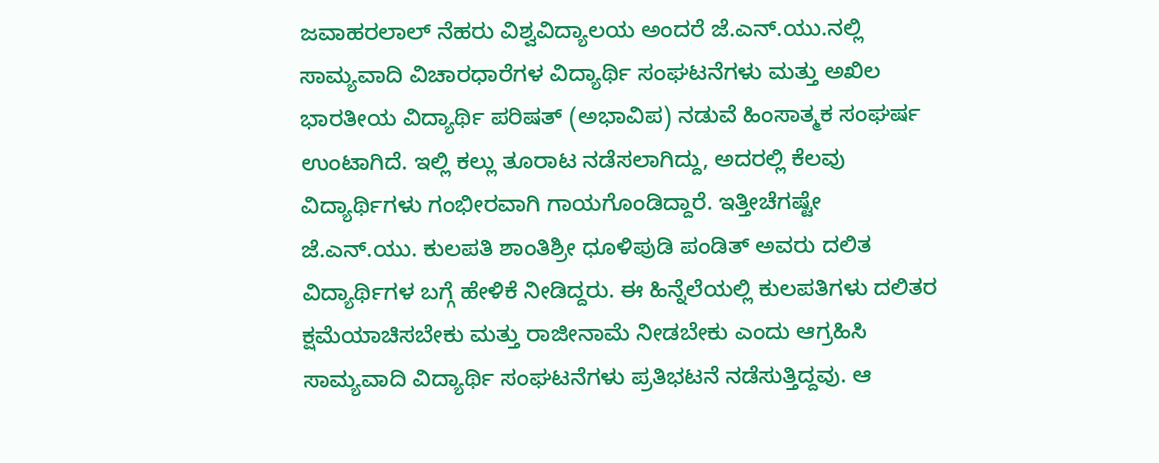ಜವಾಹರಲಾಲ್ ನೆಹರು ವಿಶ್ವವಿದ್ಯಾಲಯ ಅಂದರೆ ಜೆ.ಎನ್.ಯು.ನಲ್ಲಿ ಸಾಮ್ಯವಾದಿ ವಿಚಾರಧಾರೆಗಳ ವಿದ್ಯಾರ್ಥಿ ಸಂಘಟನೆಗಳು ಮತ್ತು ಅಖಿಲ ಭಾರತೀಯ ವಿದ್ಯಾರ್ಥಿ ಪರಿಷತ್ (ಅಭಾವಿಪ) ನಡುವೆ ಹಿಂಸಾತ್ಮಕ ಸಂಘರ್ಷ ಉಂಟಾಗಿದೆ. ಇಲ್ಲಿ ಕಲ್ಲು ತೂರಾಟ ನಡೆಸಲಾಗಿದ್ದು, ಅದರಲ್ಲಿ ಕೆಲವು ವಿದ್ಯಾರ್ಥಿಗಳು ಗಂಭೀರವಾಗಿ ಗಾಯಗೊಂಡಿದ್ದಾರೆ. ಇತ್ತೀಚೆಗಷ್ಟೇ ಜೆ.ಎನ್.ಯು. ಕುಲಪತಿ ಶಾಂತಿಶ್ರೀ ಧೂಳಿಪುಡಿ ಪಂಡಿತ್ ಅವರು ದಲಿತ ವಿದ್ಯಾರ್ಥಿಗಳ ಬಗ್ಗೆ ಹೇಳಿಕೆ ನೀಡಿದ್ದರು. ಈ ಹಿನ್ನೆಲೆಯಲ್ಲಿ ಕುಲಪತಿಗಳು ದಲಿತರ ಕ್ಷಮೆಯಾಚಿಸಬೇಕು ಮತ್ತು ರಾಜೀನಾಮೆ ನೀಡಬೇಕು ಎಂದು ಆಗ್ರಹಿಸಿ ಸಾಮ್ಯವಾದಿ ವಿದ್ಯಾರ್ಥಿ ಸಂಘಟನೆಗಳು ಪ್ರತಿಭಟನೆ ನಡೆಸುತ್ತಿದ್ದವು. ಆ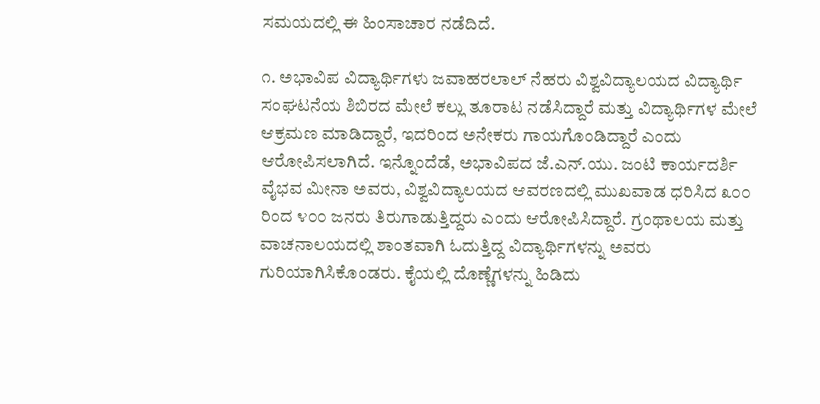ಸಮಯದಲ್ಲಿ ಈ ಹಿಂಸಾಚಾರ ನಡೆದಿದೆ.

೧. ಅಭಾವಿಪ ವಿದ್ಯಾರ್ಥಿಗಳು ಜವಾಹರಲಾಲ್ ನೆಹರು ವಿಶ್ವವಿದ್ಯಾಲಯದ ವಿದ್ಯಾರ್ಥಿ ಸಂಘಟನೆಯ ಶಿಬಿರದ ಮೇಲೆ ಕಲ್ಲು ತೂರಾಟ ನಡೆಸಿದ್ದಾರೆ ಮತ್ತು ವಿದ್ಯಾರ್ಥಿಗಳ ಮೇಲೆ ಆಕ್ರಮಣ ಮಾಡಿದ್ದಾರೆ, ಇದರಿಂದ ಅನೇಕರು ಗಾಯಗೊಂಡಿದ್ದಾರೆ ಎಂದು ಆರೋಪಿಸಲಾಗಿದೆ. ಇನ್ನೊಂದೆಡೆ, ಅಭಾವಿಪದ ಜೆ.ಎನ್.ಯು. ಜಂಟಿ ಕಾರ್ಯದರ್ಶಿ ವೈಭವ ಮೀನಾ ಅವರು, ವಿಶ್ವವಿದ್ಯಾಲಯದ ಆವರಣದಲ್ಲಿ ಮುಖವಾಡ ಧರಿಸಿದ ೩೦೦ ರಿಂದ ೪೦೦ ಜನರು ತಿರುಗಾಡುತ್ತಿದ್ದರು ಎಂದು ಆರೋಪಿಸಿದ್ದಾರೆ. ಗ್ರಂಥಾಲಯ ಮತ್ತು ವಾಚನಾಲಯದಲ್ಲಿ ಶಾಂತವಾಗಿ ಓದುತ್ತಿದ್ದ ವಿದ್ಯಾರ್ಥಿಗಳನ್ನು ಅವರು ಗುರಿಯಾಗಿಸಿಕೊಂಡರು. ಕೈಯಲ್ಲಿ ದೊಣ್ಣೆಗಳನ್ನು ಹಿಡಿದು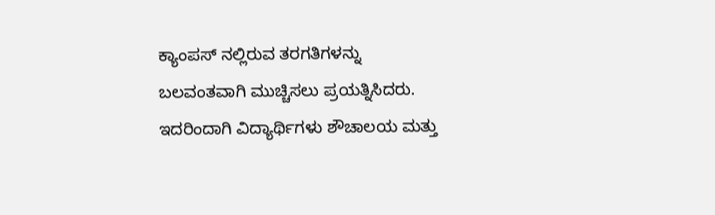ಕ್ಯಾಂಪಸ್‌ ನಲ್ಲಿರುವ ತರಗತಿಗಳನ್ನು ಬಲವಂತವಾಗಿ ಮುಚ್ಚಿಸಲು ಪ್ರಯತ್ನಿಸಿದರು. ಇದರಿಂದಾಗಿ ವಿದ್ಯಾರ್ಥಿಗಳು ಶೌಚಾಲಯ ಮತ್ತು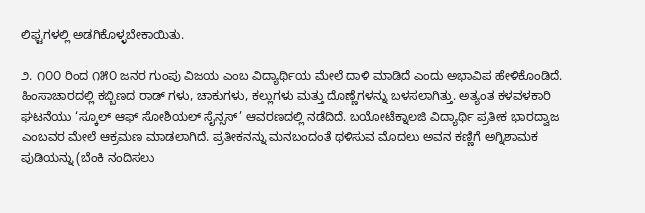ಲಿಫ್ಟಗಳಲ್ಲಿ ಅಡಗಿಕೊಳ್ಳಬೇಕಾಯಿತು.

೨. ೧೦೦ ರಿಂದ ೧೫೦ ಜನರ ಗುಂಪು ವಿಜಯ ಎಂಬ ವಿದ್ಯಾರ್ಥಿಯ ಮೇಲೆ ದಾಳಿ ಮಾಡಿದೆ ಎಂದು ಅಭಾವಿಪ ಹೇಳಿಕೊಂಡಿದೆ. ಹಿಂಸಾಚಾರದಲ್ಲಿ ಕಬ್ಬಿಣದ ರಾಡ್‌ ಗಳು, ಚಾಕುಗಳು, ಕಲ್ಲುಗಳು ಮತ್ತು ದೊಣ್ಣೆಗಳನ್ನು ಬಳಸಲಾಗಿತ್ತು. ಅತ್ಯಂತ ಕಳವಳಕಾರಿ ಘಟನೆಯು ‘ಸ್ಕೂಲ್ ಆಫ್ ಸೋಶಿಯಲ್ ಸೈನ್ಸಸ್’ ಆವರಣದಲ್ಲಿ ನಡೆದಿದೆ. ಬಯೋಟೆಕ್ನಾಲಜಿ ವಿದ್ಯಾರ್ಥಿ ಪ್ರತೀಕ ಭಾರದ್ವಾಜ ಎಂಬವರ ಮೇಲೆ ಆಕ್ರಮಣ ಮಾಡಲಾಗಿದೆ. ಪ್ರತೀಕನನ್ನು ಮನಬಂದಂತೆ ಥಳಿಸುವ ಮೊದಲು ಅವನ ಕಣ್ಣಿಗೆ ಅಗ್ನಿಶಾಮಕ ಪುಡಿಯನ್ನು (ಬೆಂಕಿ ನಂದಿಸಲು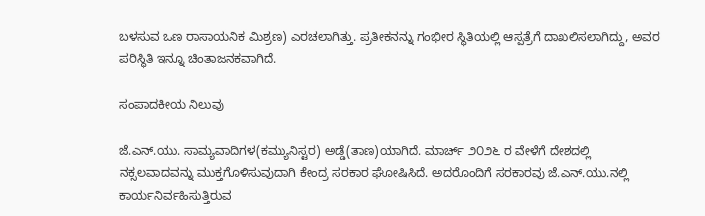ಬಳಸುವ ಒಣ ರಾಸಾಯನಿಕ ಮಿಶ್ರಣ) ಎರಚಲಾಗಿತ್ತು. ಪ್ರತೀಕನನ್ನು ಗಂಭೀರ ಸ್ಥಿತಿಯಲ್ಲಿ ಆಸ್ಪತ್ರೆಗೆ ದಾಖಲಿಸಲಾಗಿದ್ದು, ಅವರ ಪರಿಸ್ಥಿತಿ ಇನ್ನೂ ಚಿಂತಾಜನಕವಾಗಿದೆ.

ಸಂಪಾದಕೀಯ ನಿಲುವು

ಜೆ.ಎನ್.ಯು. ಸಾಮ್ಯವಾದಿಗಳ(ಕಮ್ಯುನಿಸ್ಟರ) ಅಡ್ಡೆ(ತಾಣ)ಯಾಗಿದೆ. ಮಾರ್ಚ್ ೨೦೨೬ ರ ವೇಳೆಗೆ ದೇಶದಲ್ಲಿ ನಕ್ಸಲವಾದವನ್ನು ಮುಕ್ತಗೊಳಿಸುವುದಾಗಿ ಕೇಂದ್ರ ಸರಕಾರ ಘೋಷಿಸಿದೆ. ಅದರೊಂದಿಗೆ ಸರಕಾರವು ಜೆ.ಎನ್.ಯು.ನಲ್ಲಿ ಕಾರ್ಯನಿರ್ವಹಿಸುತ್ತಿರುವ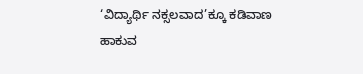‘ವಿದ್ಯಾರ್ಥಿ ನಕ್ಸಲವಾದ’ಕ್ಕೂ ಕಡಿವಾಣ ಹಾಕುವ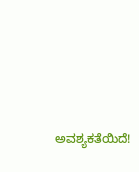ಅವಶ್ಯಕತೆಯಿದೆ!